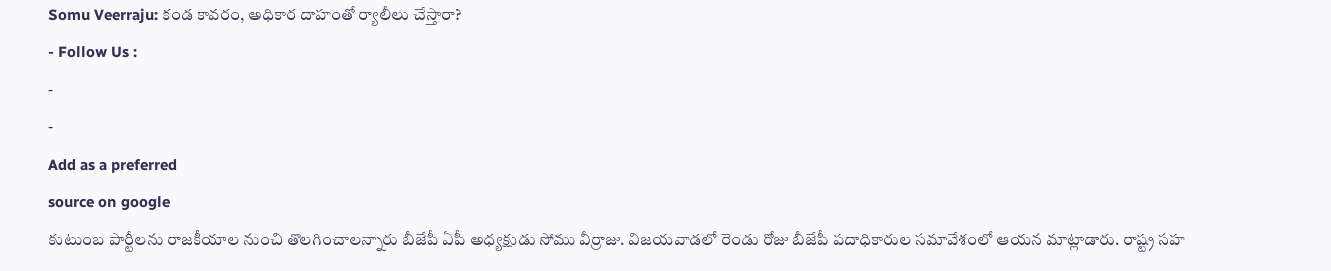Somu Veerraju: కండ కావరం, అధికార దాహంతో ర్యాలీలు చేస్తారా?
- Follow Us :
-
-
Add as a preferred
source on google
కుటుంబ పార్టీలను రాజకీయాల నుంచి తొలగించాలన్నారు బీజేపీ ఏపీ అధ్యక్షుడు సోము వీర్రాజు. విజయవాడలో రెండు రోజు బీజేపీ పదాధికారుల సమావేశంలో ఆయన మాట్లాడారు. రాష్ట్ర సహ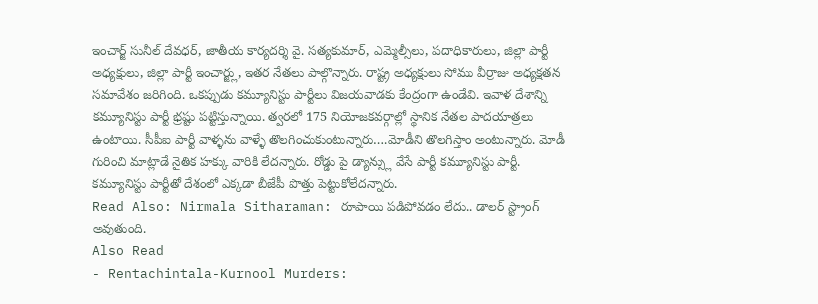ఇంచార్జ్ సునీల్ దేవధర్, జాతీయ కార్యదర్శి వై. సత్యకుమార్, ఎమ్మెల్సీలు, పదాధికారులు, జిల్లా పార్టీ అధ్యక్షులు, జిల్లా పార్టీ ఇంచార్జ్లు, ఇతర నేతలు పాల్గొన్నారు. రాష్ట్ర అధ్యక్షులు సోము వీర్రాజు అధ్యక్షతన సమావేశం జరిగింది. ఒకప్పుడు కమ్యూనిస్టు పార్టీలు విజయవాడకు కేంద్రంగా ఉండేవి. ఇవాళ దేశాన్ని కమ్యూనిస్టు పార్టీ భ్రష్టు పట్టిస్తున్నాయి. త్వరలో 175 నియోజకవర్గాల్లో స్థానిక నేతల పాదయాత్రలు ఉంటాయి. సీపీఐ పార్టీ వాళ్ళను వాళ్ళే తొలగించుకుంటున్నారు….మోడీని తొలగిస్తాం అంటున్నారు. మోడీ గురించి మాట్లాడే నైతిక హక్కు వారికి లేదన్నారు. రోడ్డు పై డ్యాన్స్లు వేసే పార్టీ కమ్యూనిస్టు పార్టీ. కమ్యూనిస్టు పార్టీతో దేశంలో ఎక్కడా బీజేపీ పొత్తు పెట్టుకోలేదన్నారు.
Read Also: Nirmala Sitharaman: రూపాయి పడిపోవడం లేదు.. డాలర్ స్ట్రాంగ్ అవుతుంది.
Also Read
- Rentachintala-Kurnool Murders: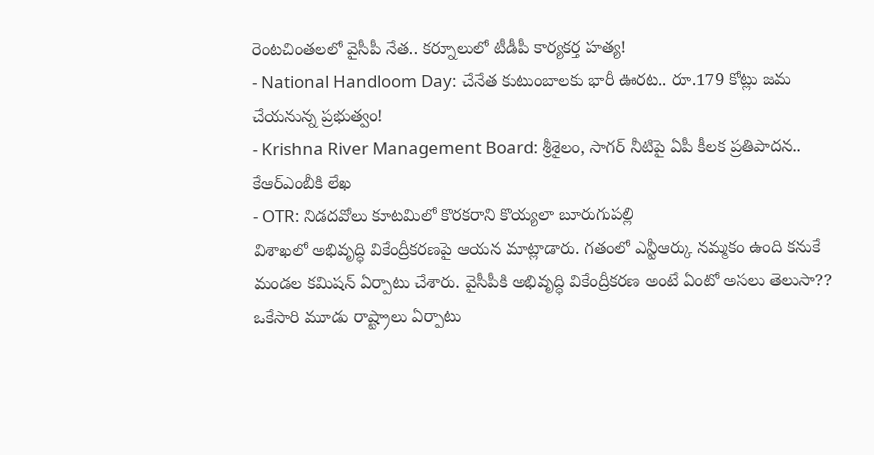రెంటచింతలలో వైసీపీ నేత.. కర్నూలులో టీడీపీ కార్యకర్త హత్య!
- National Handloom Day: చేనేత కుటుంబాలకు భారీ ఊరట.. రూ.179 కోట్లు జమ చేయనున్న ప్రభుత్వం!
- Krishna River Management Board: శ్రీశైలం, సాగర్ నీటిపై ఏపీ కీలక ప్రతిపాదన.. కేఆర్ఎంబీకి లేఖ
- OTR: నిడదవోలు కూటమిలో కొరకరాని కొయ్యలా బూరుగుపల్లి
విశాఖలో అభివృద్ధి వికేంద్రీకరణపై ఆయన మాట్లాడారు. గతంలో ఎన్టీఆర్కు నమ్మకం ఉంది కనుకే మండల కమిషన్ ఏర్పాటు చేశారు. వైసీపీకి అభివృద్ధి వికేంద్రీకరణ అంటే ఏంటో అసలు తెలుసా?? ఒకేసారి మూడు రాష్ట్రాలు ఏర్పాటు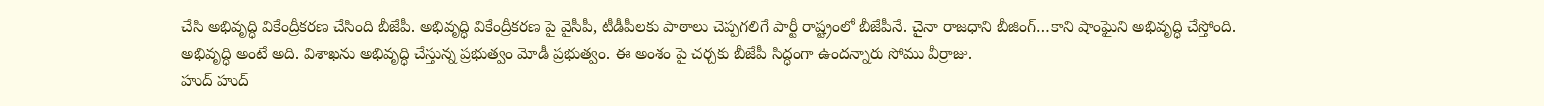చేసి అభివృద్ధి వికేంద్రీకరణ చేసింది బీజేపీ. అభివృద్ధి వికేంద్రీకరణ పై వైసీపీ, టీడీపీలకు పాఠాలు చెప్పగలిగే పార్టీ రాష్ట్రంలో బీజేపీనే. చైనా రాజధాని బీజింగ్…కాని షాంఘైని అభివృద్ధి చేస్తోంది. అభివృద్ధి అంటే అది. విశాఖను అభివృద్ధి చేస్తున్న ప్రభుత్వం మోడీ ప్రభుత్వం. ఈ అంశం పై చర్చకు బీజేపీ సిద్ధంగా ఉందన్నారు సోము వీర్రాజు.
హుద్ హుద్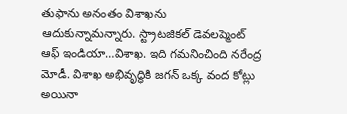తుఫాను అనంతం విశాఖను ఆదుకున్నామన్నారు. స్ట్రాటజికల్ డెవలప్మెంట్ ఆఫ్ ఇండియా…విశాఖ. ఇది గమనించింది నరేంద్ర మోడీ. విశాఖ అభివృద్ధికి జగన్ ఒక్క వంద కోట్లు అయినా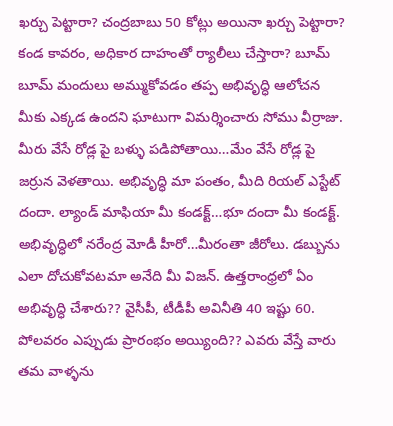ఖర్చు పెట్టారా? చంద్రబాబు 50 కోట్లు అయినా ఖర్చు పెట్టారా? కండ కావరం, అధికార దాహంతో ర్యాలీలు చేస్తారా? బూమ్ బూమ్ మందులు అమ్ముకోవడం తప్ప అభివృద్ధి ఆలోచన మీకు ఎక్కడ ఉందని ఘాటుగా విమర్శించారు సోము వీర్రాజు.
మీరు వేసే రోడ్ల పై బళ్ళు పడిపోతాయి…మేం వేసే రోడ్ల పై జర్రున వెళతాయి. అభివృద్ధి మా పంతం, మీది రియల్ ఎస్టేట్ దందా. ల్యాండ్ మాఫియా మీ కండక్ట్…భూ దందా మీ కండక్ట్. అభివృద్ధిలో నరేంద్ర మోడీ హీరో…మీరంతా జీరోలు. డబ్బును ఎలా దోచుకోవటమా అనేది మీ విజన్. ఉత్తరాంధ్రలో ఏం అభివృద్ధి చేశారు?? వైసీపీ, టీడీపీ అవినీతి 40 ఇష్టు 60. పోలవరం ఎప్పుడు ప్రారంభం అయ్యింది?? ఎవరు వేస్తే వారు తమ వాళ్ళను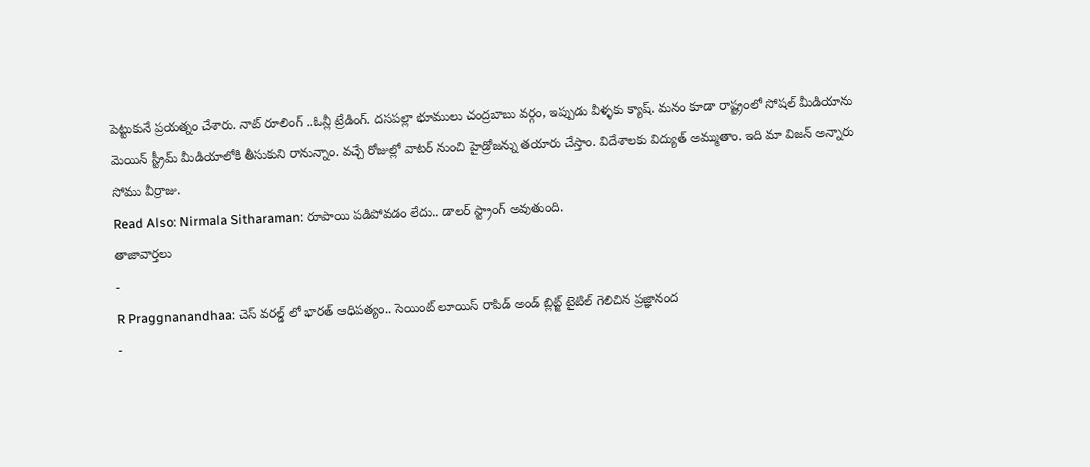పెట్టుకునే ప్రయత్నం చేశారు. నాట్ రూలింగ్ ..ఓన్లీ ట్రేడింగ్. దసపల్లా భూములు చంద్రబాబు వర్గం, ఇప్పుడు వీళ్ళకు క్యాష్. మనం కూడా రాష్ట్రంలో సోషల్ మీడియాను మెయిన్ స్ట్రీమ్ మీడియాలోకి తీసుకుని రానున్నాం. వచ్చే రోజుల్లో వాటర్ నుంచి హైడ్రోజన్ను తయారు చేస్తాం. విదేశాలకు విద్యుత్ అమ్ముతాం. ఇది మా విజన్ అన్నారు సోము వీర్రాజు.
Read Also: Nirmala Sitharaman: రూపాయి పడిపోవడం లేదు.. డాలర్ స్ట్రాంగ్ అవుతుంది.
తాజావార్తలు
-
R Praggnanandhaa: చెస్ వరల్డ్ లో భారత్ ఆధిపత్యం.. సెయింట్ లూయిస్ రాపిడ్ అండ్ బ్లిట్జ్ టైటిల్ గెలిచిన ప్రజ్ఞానంద
-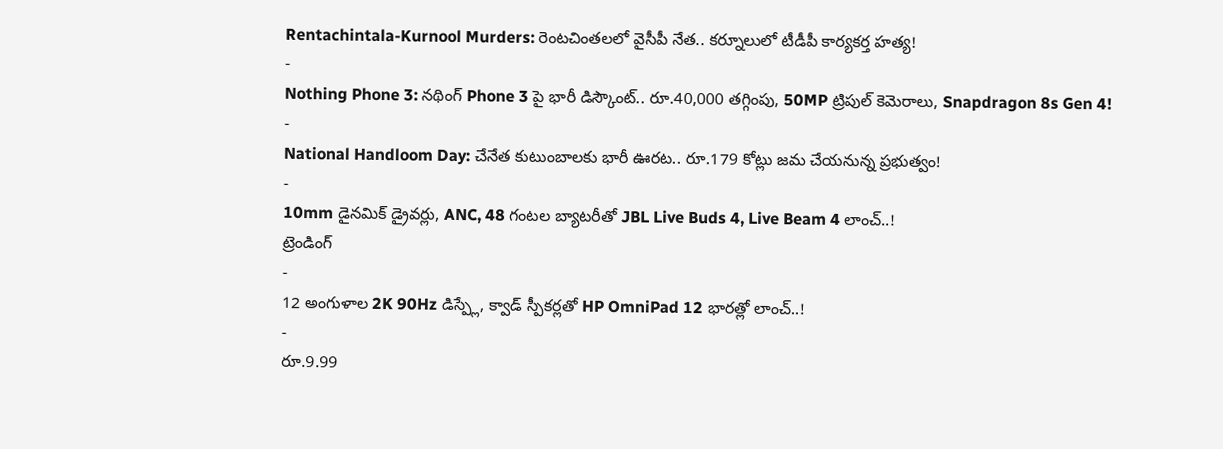Rentachintala-Kurnool Murders: రెంటచింతలలో వైసీపీ నేత.. కర్నూలులో టీడీపీ కార్యకర్త హత్య!
-
Nothing Phone 3: నథింగ్ Phone 3 పై భారీ డిస్కౌంట్.. రూ.40,000 తగ్గింపు, 50MP ట్రిపుల్ కెమెరాలు, Snapdragon 8s Gen 4!
-
National Handloom Day: చేనేత కుటుంబాలకు భారీ ఊరట.. రూ.179 కోట్లు జమ చేయనున్న ప్రభుత్వం!
-
10mm డైనమిక్ డ్రైవర్లు, ANC, 48 గంటల బ్యాటరీతో JBL Live Buds 4, Live Beam 4 లాంచ్..!
ట్రెండింగ్
-
12 అంగుళాల 2K 90Hz డిస్ప్లే, క్వాడ్ స్పీకర్లతో HP OmniPad 12 భారత్లో లాంచ్..!
-
రూ.9.99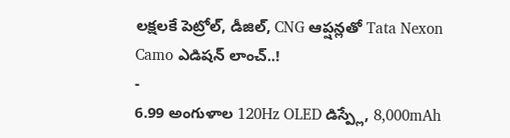లక్షలకే పెట్రోల్, డీజిల్, CNG ఆప్షన్లతో Tata Nexon Camo ఎడిషన్ లాంచ్..!
-
6.99 అంగుళాల 120Hz OLED డిస్ప్లే, 8,000mAh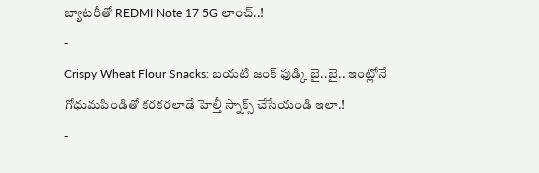బ్యాటరీతో REDMI Note 17 5G లాంచ్..!
-
Crispy Wheat Flour Snacks: బయటి జంక్ ఫుడ్కి బై..బై.. ఇంట్లోనే గోధుమపిండితో కరకరలాడే హెల్తీ స్నాక్స్ చేసేయండి ఇలా.!
-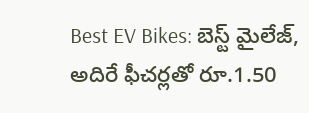Best EV Bikes: బెస్ట్ మైలేజ్, అదిరే ఫీచర్లతో రూ.1.50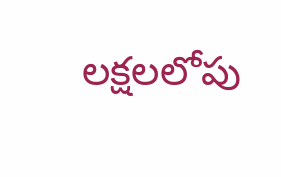లక్షలలోపు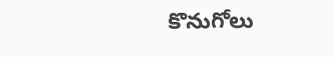కొనుగోలు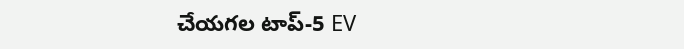చేయగల టాప్-5 EV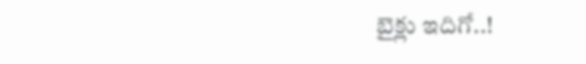బైక్లు ఇదిగో..!